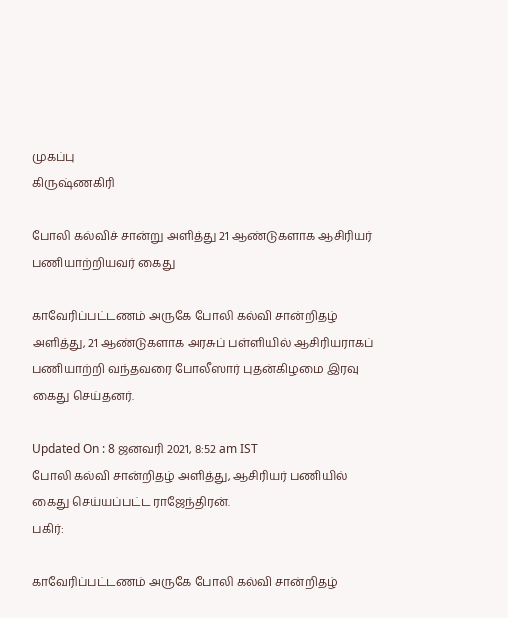முகப்பு
கிருஷ்ணகிரி

போலி கல்விச் சான்று அளித்து 21 ஆண்டுகளாக ஆசிரியர் பணியாற்றியவர் கைது

காவேரிப்பட்டணம் அருகே போலி கல்வி சான்றிதழ் அளித்து, 21 ஆண்டுகளாக அரசுப் பள்ளியில் ஆசிரியராகப் பணியாற்றி வந்தவரை போலீஸார் புதன்கிழமை இரவு கைது செய்தனர்.

Updated On : 8 ஜனவரி 2021, 8:52 am IST
போலி கல்வி சான்றிதழ் அளித்து, ஆசிரியர் பணியில் கைது செய்யப்பட்ட ராஜேந்திரன்.
பகிர்:

காவேரிப்பட்டணம் அருகே போலி கல்வி சான்றிதழ்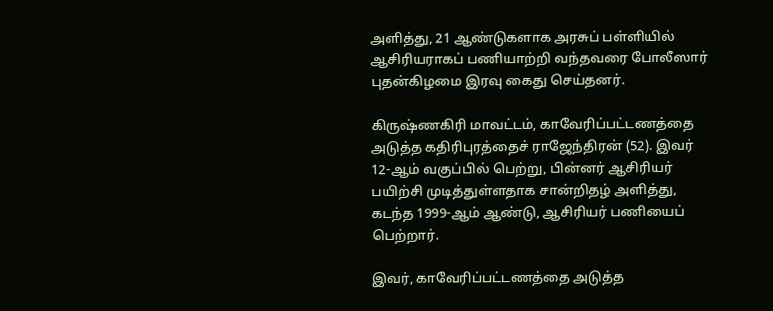அளித்து, 21 ஆண்டுகளாக அரசுப் பள்ளியில் ஆசிரியராகப் பணியாற்றி வந்தவரை போலீஸார் புதன்கிழமை இரவு கைது செய்தனர்.

கிருஷ்ணகிரி மாவட்டம், காவேரிப்பட்டணத்தை அடுத்த கதிரிபுரத்தைச் ராஜேந்திரன் (52). இவர் 12-ஆம் வகுப்பில் பெற்று, பின்னர் ஆசிரியர் பயிற்சி முடித்துள்ளதாக சான்றிதழ் அளித்து, கடந்த 1999-ஆம் ஆண்டு, ஆசிரியர் பணியைப் பெற்றார்.

இவர், காவேரிப்பட்டணத்தை அடுத்த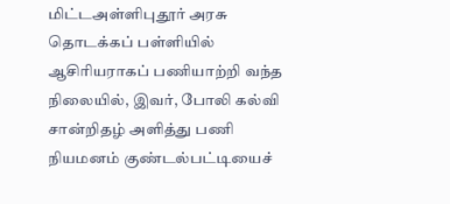மிட்டஅள்ளிபுதூர் அரசு தொடக்கப் பள்ளியில் ஆசிரியராகப் பணியாற்றி வந்த நிலையில், இவர், போலி கல்வி சான்றிதழ் அளித்து பணி நியமனம் குண்டல்பட்டியைச்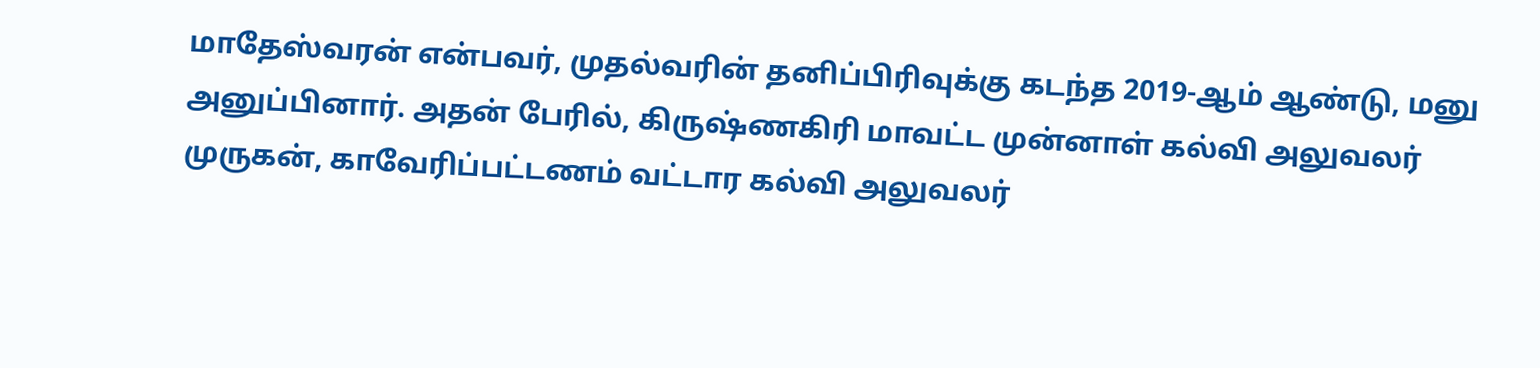மாதேஸ்வரன் என்பவர், முதல்வரின் தனிப்பிரிவுக்கு கடந்த 2019-ஆம் ஆண்டு, மனு அனுப்பினார். அதன் பேரில், கிருஷ்ணகிரி மாவட்ட முன்னாள் கல்வி அலுவலர் முருகன், காவேரிப்பட்டணம் வட்டார கல்வி அலுவலர்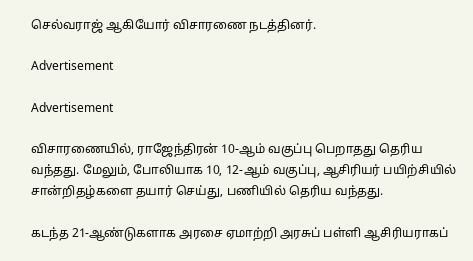செல்வராஜ் ஆகியோர் விசாரணை நடத்தினர்.

Advertisement

Advertisement

விசாரணையில், ராஜேந்திரன் 10-ஆம் வகுப்பு பெறாதது தெரிய வந்தது. மேலும், போலியாக 10, 12-ஆம் வகுப்பு, ஆசிரியர் பயிற்சியில் சான்றிதழ்களை தயார் செய்து, பணியில் தெரிய வந்தது.

கடந்த 21-ஆண்டுகளாக அரசை ஏமாற்றி அரசுப் பள்ளி ஆசிரியராகப்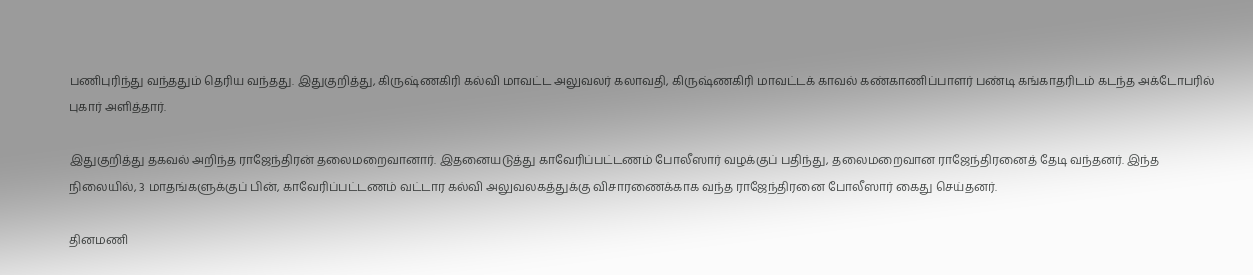பணிபுரிந்து வந்ததும் தெரிய வந்தது. இதுகுறித்து, கிருஷ்ணகிரி கல்வி மாவட்ட அலுவலர் கலாவதி, கிருஷ்ணகிரி மாவட்டக் காவல் கண்காணிப்பாளர் பண்டி கங்காதரிடம் கடந்த அக்டோபரில் புகார் அளித்தார்.

இதுகுறித்து தகவல் அறிந்த ராஜேந்திரன் தலைமறைவானார். இதனையடுத்து காவேரிப்பட்டணம் போலீஸார் வழக்குப் பதிந்து, தலைமறைவான ராஜேந்திரனைத் தேடி வந்தனர். இந்த நிலையில், 3 மாதங்களுக்குப் பின், காவேரிப்பட்டணம் வட்டார கல்வி அலுவலகத்துக்கு விசாரணைக்காக வந்த ராஜேந்திரனை போலீஸார் கைது செய்தனர்.

தினமணி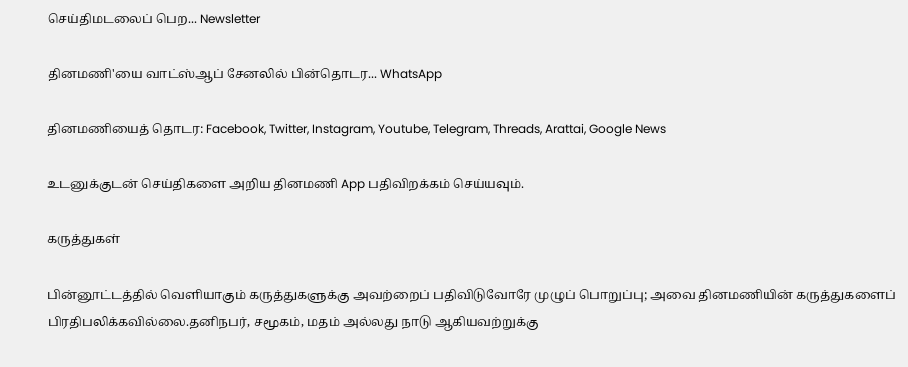செய்திமடலைப் பெற... Newsletter

தினமணி'யை வாட்ஸ்ஆப் சேனலில் பின்தொடர... WhatsApp

தினமணியைத் தொடர: Facebook, Twitter, Instagram, Youtube, Telegram, Threads, Arattai, Google News

உடனுக்குடன் செய்திகளை அறிய தினமணி App பதிவிறக்கம் செய்யவும்.

கருத்துகள்

பின்னூட்டத்தில் வெளியாகும் கருத்துகளுக்கு அவற்றைப் பதிவிடுவோரே முழுப் பொறுப்பு; அவை தினமணியின் கருத்துகளைப் பிரதிபலிக்கவில்லை.தனிநபர், சமூகம், மதம் அல்லது நாடு ஆகியவற்றுக்கு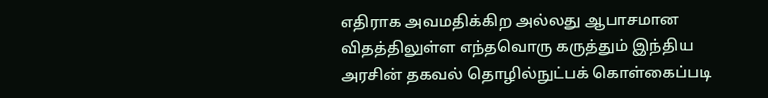எதிராக அவமதிக்கிற அல்லது ஆபாசமான விதத்திலுள்ள எந்தவொரு கருத்தும் இந்திய அரசின் தகவல் தொழில்நுட்பக் கொள்கைப்படி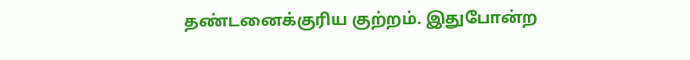தண்டனைக்குரிய குற்றம். இதுபோன்ற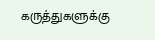கருத்துகளுக்கு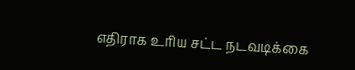எதிராக உரிய சட்ட நடவடிக்கை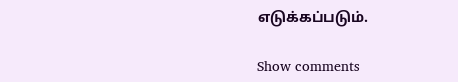எடுக்கப்படும்.

Show comments